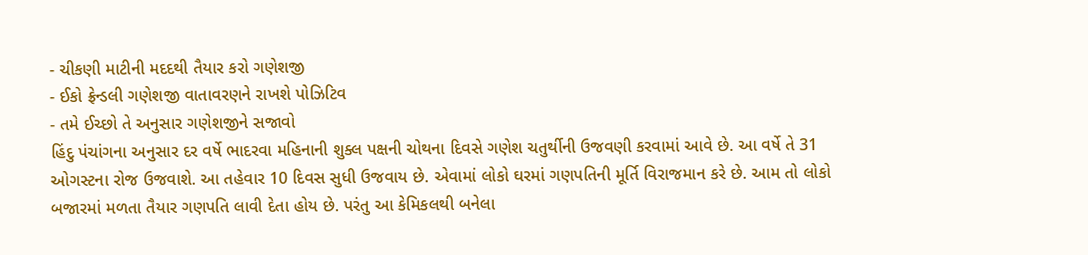- ચીકણી માટીની મદદથી તૈયાર કરો ગણેશજી
- ઈકો ફ્રેન્ડલી ગણેશજી વાતાવરણને રાખશે પોઝિટિવ
- તમે ઈચ્છો તે અનુસાર ગણેશજીને સજાવો
હિંદુ પંચાંગના અનુસાર દર વર્ષે ભાદરવા મહિનાની શુક્લ પક્ષની ચોથના દિવસે ગણેશ ચતુર્થીની ઉજવણી કરવામાં આવે છે. આ વર્ષે તે 31 ઓગસ્ટના રોજ ઉજવાશે. આ તહેવાર 10 દિવસ સુધી ઉજવાય છે. એવામાં લોકો ઘરમાં ગણપતિની મૂર્તિ વિરાજમાન કરે છે. આમ તો લોકો બજારમાં મળતા તૈયાર ગણપતિ લાવી દેતા હોય છે. પરંતુ આ કેમિકલથી બનેલા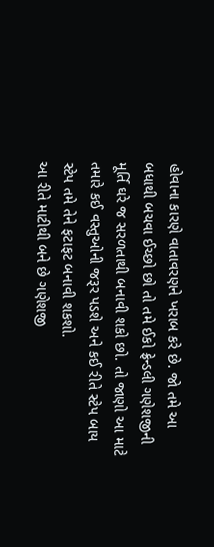હોવાના કારણે વાતાવરણને ખરાબ કરે છે. જો તમે આ બધાથી બચવા ઈચ્છો છો તો તમે ઈકો ફ્રેન્ડલી ગણેશજીની મૂર્તિ ઘરે જ સરળતાથી બનાવી શકો છો. તો જાણો આ માટે તમારે કઈ વસ્તુઓની જરૂર પડશે અને કઈ રીતે સ્ટેપ બાય સ્ટેપ તમે તેને ફટાફટ બનાવી શકશો.
આ રીતે માટીથી બને છે ગણેશજી